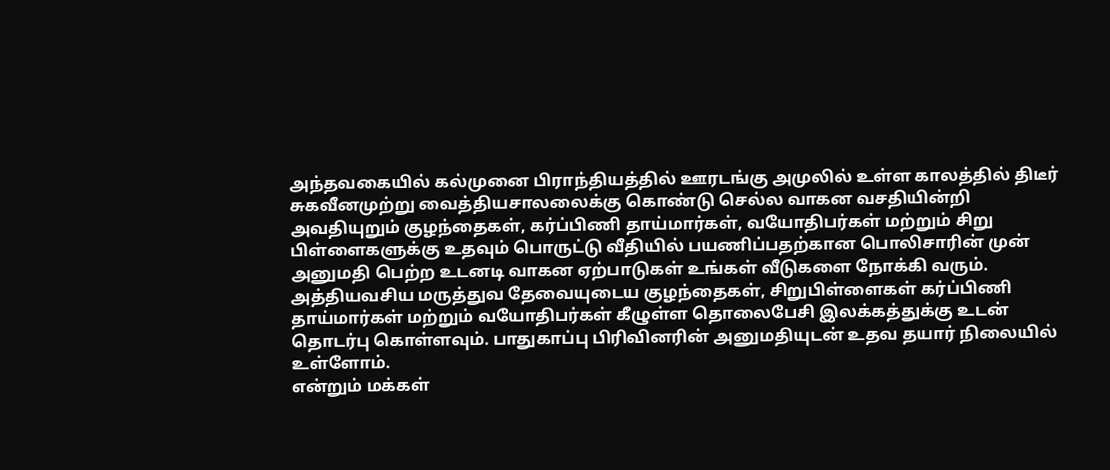அந்தவகையில் கல்முனை பிராந்தியத்தில் ஊரடங்கு அமுலில் உள்ள காலத்தில் திடீர் சுகவீனமுற்று வைத்தியசாலலைக்கு கொண்டு செல்ல வாகன வசதியின்றி அவதியுறும் குழந்தைகள், கர்ப்பிணி தாய்மார்கள், வயோதிபர்கள் மற்றும் சிறு பிள்ளைகளுக்கு உதவும் பொருட்டு வீதியில் பயணிப்பதற்கான பொலிசாரின் முன் அனுமதி பெற்ற உடனடி வாகன ஏற்பாடுகள் உங்கள் வீடுகளை நோக்கி வரும்.
அத்தியவசிய மருத்துவ தேவையுடைய குழந்தைகள், சிறுபிள்ளைகள் கர்ப்பிணி தாய்மார்கள் மற்றும் வயோதிபர்கள் கீழுள்ள தொலைபேசி இலக்கத்துக்கு உடன் தொடர்பு கொள்ளவும். பாதுகாப்பு பிரிவினரின் அனுமதியுடன் உதவ தயார் நிலையில் உள்ளோம்.
என்றும் மக்கள்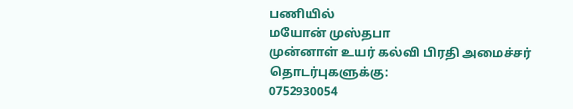பணியில்
மயோன் முஸ்தபா
முன்னாள் உயர் கல்வி பிரதி அமைச்சர்
தொடர்புகளுக்கு:
0752930054